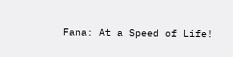Fana: At a Speed of Life!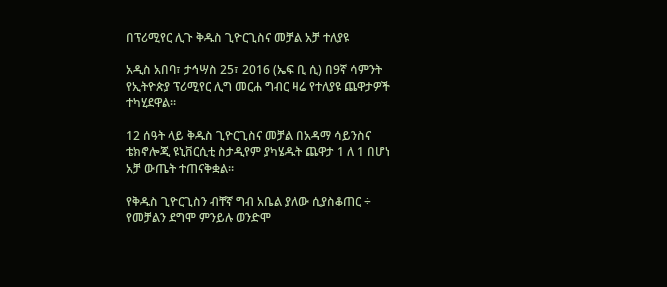በፕሪሚየር ሊጉ ቅዱስ ጊዮርጊስና መቻል አቻ ተለያዩ

አዲስ አበባ፣ ታኅሣስ 25፣ 2016 (ኤፍ ቢ ሲ) በ9ኛ ሳምንት የኢትዮጵያ ፕሪሚየር ሊግ መርሐ ግብር ዛሬ የተለያዩ ጨዋታዎች ተካሂደዋል፡፡

12 ሰዓት ላይ ቅዱስ ጊዮርጊስና መቻል በአዳማ ሳይንስና ቴክኖሎጂ ዩኒቨርሲቲ ስታዲየም ያካሄዱት ጨዋታ 1 ለ 1 በሆነ አቻ ውጤት ተጠናቅቋል፡፡

የቅዱስ ጊዮርጊስን ብቸኛ ግብ አቤል ያለው ሲያስቆጠር ÷ የመቻልን ደግሞ ምንይሉ ወንድሞ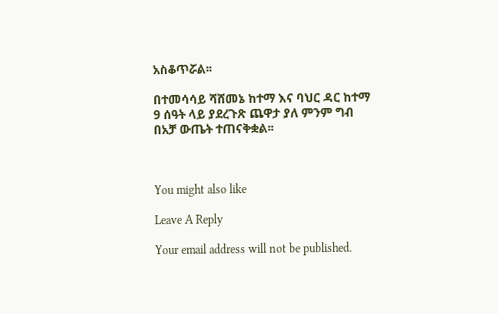አስቆጥሯል፡፡

በተመሳሳይ ሻሸመኔ ከተማ እና ባህር ዳር ከተማ 9 ሰዓት ላይ ያደረጉጽ ጨዋታ ያለ ምንም ግብ በአቻ ውጤት ተጠናቅቋል፡፡



You might also like

Leave A Reply

Your email address will not be published.